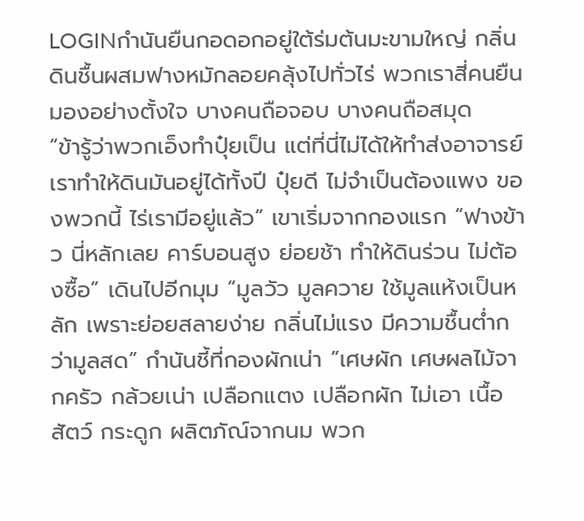LOGINกำนันยืนกอดอกอยู่ใต้ร่มต้นมะขามใหญ่ กลิ่นดินชื้นผสมฟางหมักลอยคลุ้งไปทั่วไร่ พวกเราสี่คนยืนมองอย่างตั้งใจ บางคนถือจอบ บางคนถือสมุด
“ข้ารู้ว่าพวกเอ็งทำปุ๋ยเป็น แต่ที่นี่ไม่ได้ให้ทำส่งอาจารย์ เราทำให้ดินมันอยู่ได้ทั้งปี ปุ๋ยดี ไม่จำเป็นต้องแพง ของพวกนี้ ไร่เรามีอยู่แล้ว” เขาเริ่มจากกองแรก “ฟางข้าว นี่หลักเลย คาร์บอนสูง ย่อยช้า ทำให้ดินร่วน ไม่ต้องซื้อ” เดินไปอีกมุม “มูลวัว มูลควาย ใช้มูลแห้งเป็นหลัก เพราะย่อยสลายง่าย กลิ่นไม่แรง มีความชื้นต่ำกว่ามูลสด” กำนันชี้ที่กองผักเน่า “เศษผัก เศษผลไม้จากครัว กล้วยเน่า เปลือกแตง เปลือกผัก ไม่เอา เนื้อสัตว์ กระดูก ผลิตภัณ์จากนม พวก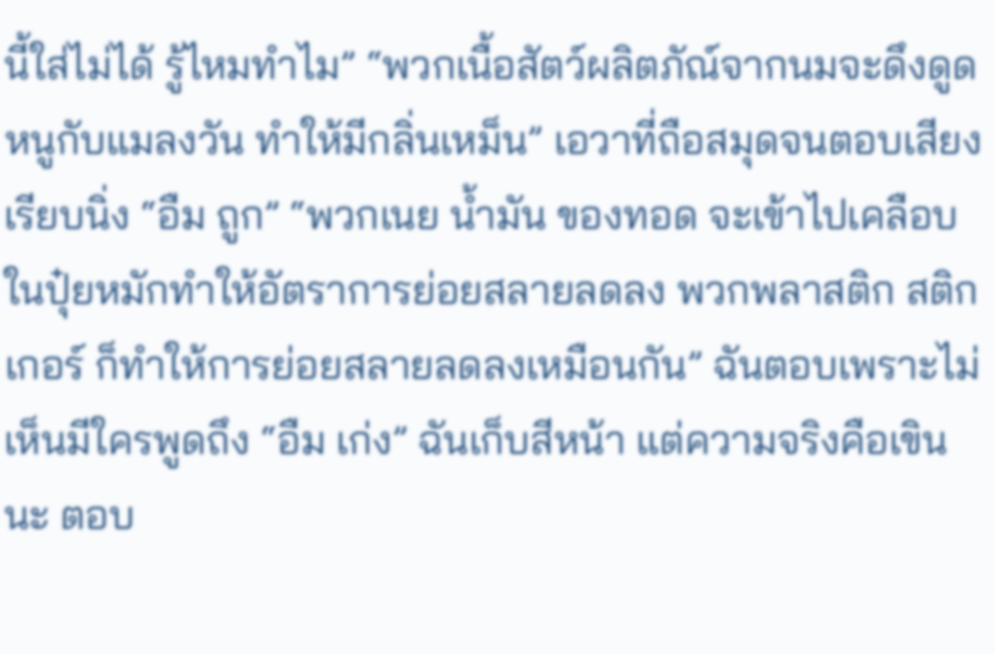นี้ใส่ไม่ได้ รู้ไหมทำไม” “พวกเนื้อสัตว์ผลิตภัณ์จากนมจะดึงดูดหนูกับแมลงวัน ทำให้มีกลิ่นเหม็น” เอวาที่ถือสมุดจนตอบเสียงเรียบนิ่ง “อืม ถูก” “พวกเนย น้ำมัน ของทอด จะเข้าไปเคลือบในปุ๋ยหมักทำให้อัตราการย่อยสลายลดลง พวกพลาสติก สติกเกอร์ ก็ทำให้การย่อยสลายลดลงเหมือนกัน” ฉันตอบเพราะไม่เห็นมีใครพูดถึง “อืม เก่ง” ฉันเก็บสีหน้า แต่ความจริงคือเขินนะ ตอบ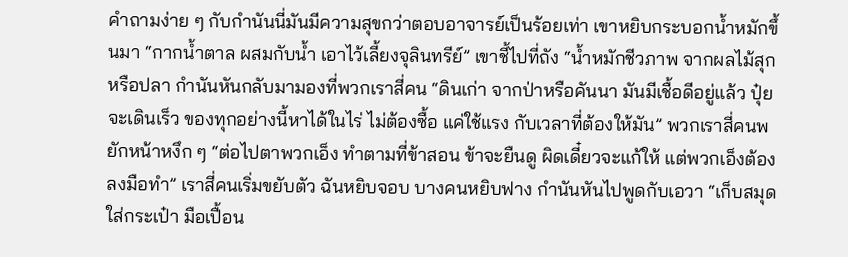คำถามง่าย ๆ กับกำนันนี่มันมีความสุขกว่าตอบอาจารย์เป็นร้อยเท่า เขาหยิบกระบอกน้ำหมักขึ้นมา “กากน้ำตาล ผสมกับน้ำ เอาไว้เลี้ยงจุลินทรีย์” เขาชี้ไปที่ถัง “น้ำหมักชีวภาพ จากผลไม้สุก หรือปลา กำนันหันกลับมามองที่พวกเราสี่คน “ดินเก่า จากป่าหรือคันนา มันมีเชื้อดีอยู่แล้ว ปุ๋ยจะเดินเร็ว ของทุกอย่างนี้หาได้ในไร่ ไม่ต้องซื้อ แค่ใช้แรง กับเวลาที่ต้องให้มัน” พวกเราสี่คนพยักหน้าหงึก ๆ “ต่อไปตาพวกเอ็ง ทำตามที่ข้าสอน ข้าจะยืนดู ผิดเดี๋ยวจะแก้ให้ แต่พวกเอ็งต้องลงมือทำ” เราสี่คนเริ่มขยับตัว ฉันหยิบจอบ บางคนหยิบฟาง กำนันหันไปพูดกับเอวา “เก็บสมุดใส่กระเป๋า มือเปื้อน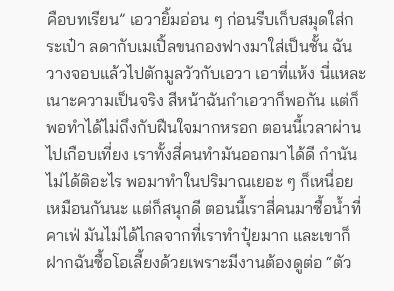คือบทเรียน” เอวายิ้มอ่อน ๆ ก่อนรีบเก็บสมุดใส่กระเป๋า ลดากับเมเปิ้ลขนกองฟางมาใส่เป็นชั้น ฉันวางจอบแล้วไปตักมูลวัวกับเอวา เอาที่แห้ง นี่แหละเนาะความเป็นจริง สีหน้าฉันกำเอวาก็พอกัน แต่ก็พอทำได้ไม่ถึงกับฝืนใจมากหรอก ตอนนี้เวลาผ่านไปเกือบเที่ยง เราทั้งสี่คนทำมันออกมาได้ดี กำนันไม่ได้ติอะไร พอมาทำในปริมาณเยอะ ๆ ก็เหนื่อยเหมือนกันนะ แต่ก็สนุกดี ตอนนี้เราสี่คนมาซื้อน้ำที่คาเฟ่ มันไม่ได้ไกลจากที่เราทำปุ๋ยมาก และเขาก็ฝากฉันซื้อโอเลี้ยงด้วยเพราะมีงานต้องดูต่อ “ตัว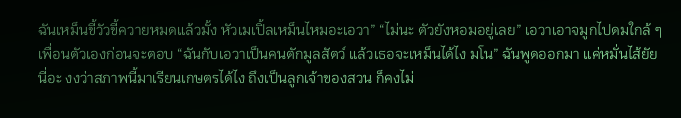ฉันเหม็นขี้วัวขี้ควายหมดแล้วมั้ง หัวเมเปิ้ลเหม็นไหมอะเอวา” “ไม่นะ ตัวยังหอมอยู่เลย” เอวาเอาจมูกไปดมใกล้ ๆ เพื่อนตัวเองก่อนจะตอบ “ฉันกับเอวาเป็นคนตักมูลสัตว์ แล้วเธอจะเหม็นได้ไง มโน” ฉันพูดออกมา แค่หมั่นไส้ยัยนี่อะ งงว่าสภาพนี้มาเรียนเกษตรได้ไง ถึงเป็นลูกเจ้าของสวน ก็คงไม่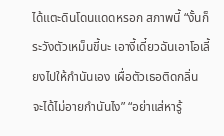ได้แตะดินโดนแดดหรอก สภาพนี้ “งั้นก็ระวังตัวเหม็นขี้นะ เอางี้เดี๋ยวฉันเอาโอเลี้ยงไปให้กำนันเอง เผื่อตัวเธอติดกลิ่น จะได้ไม่อายกำนันไง” “อย่าแส่หารู้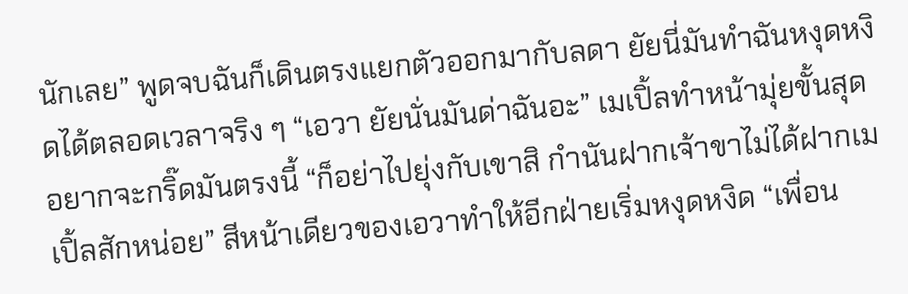นักเลย” พูดจบฉันก็เดินตรงแยกตัวออกมากับลดา ยัยนี่มันทำฉันหงุดหงิดได้ตลอดเวลาจริง ๆ “เอวา ยัยนั่นมันด่าฉันอะ” เมเปิ้ลทำหน้ามุ่ยขั้นสุด อยากจะกริ๊ดมันตรงนี้ “ก็อย่าไปยุ่งกับเขาสิ กำนันฝากเจ้าขาไม่ได้ฝากเมเปิ้ลสักหน่อย” สีหน้าเดียวของเอวาทำให้อีกฝ่ายเริ่มหงุดหงิด “เพื่อน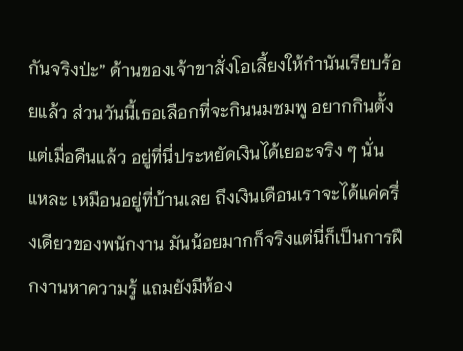กันจริงป่ะ” ด้านของเจ้าขาสั่งโอเลี้ยงให้กำนันเรียบร้อยแล้ว ส่วนวันนี้เธอเลือกที่จะกินนมชมพู อยากกินตั้งแต่เมื่อคืนแล้ว อยู่ที่นี่ประหยัดเงินได้เยอะจริง ๆ นั่นแหละ เหมือนอยู่ที่บ้านเลย ถึงเงินเดือนเราจะได้แค่ครึ่งเดียวของพนักงาน มันน้อยมากก็จริงแต่นี่ก็เป็นการฝึกงานหาความรู้ แถมยังมีห้อง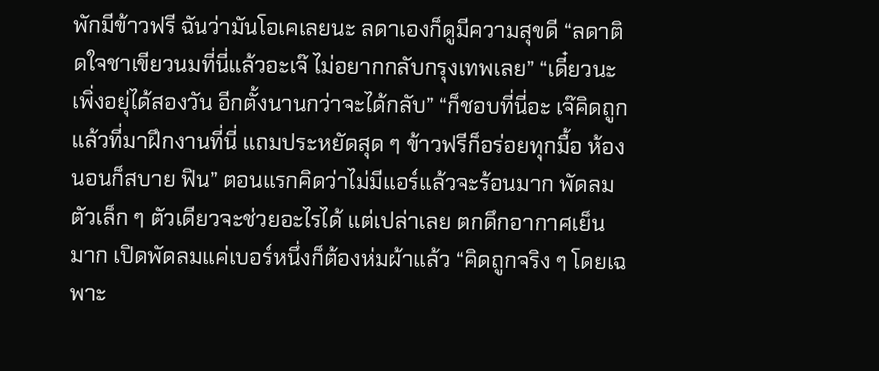พักมีข้าวฟรี ฉันว่ามันโอเคเลยนะ ลดาเองก็ดูมีความสุขดี “ลดาติดใจชาเขียวนมที่นี่แล้วอะเจ๊ ไม่อยากกลับกรุงเทพเลย” “เดี๋ยวนะเพิ่งอยุ่ได้สองวัน อีกตั้งนานกว่าจะได้กลับ” “ก็ชอบที่นี่อะ เจ๊คิดถูกแล้วที่มาฝึกงานที่นี่ แถมประหยัดสุด ๆ ข้าวฟรีก็อร่อยทุกมื้อ ห้องนอนก็สบาย ฟิน” ตอนแรกคิดว่าไม่มีแอร์แล้วจะร้อนมาก พัดลมตัวเล็ก ๆ ตัวเดียวจะช่วยอะไรได้ แต่เปล่าเลย ตกดึกอากาศเย็นมาก เปิดพัดลมแค่เบอร์หนึ่งก็ต้องห่มผ้าแล้ว “คิดถูกจริง ๆ โดยเฉพาะ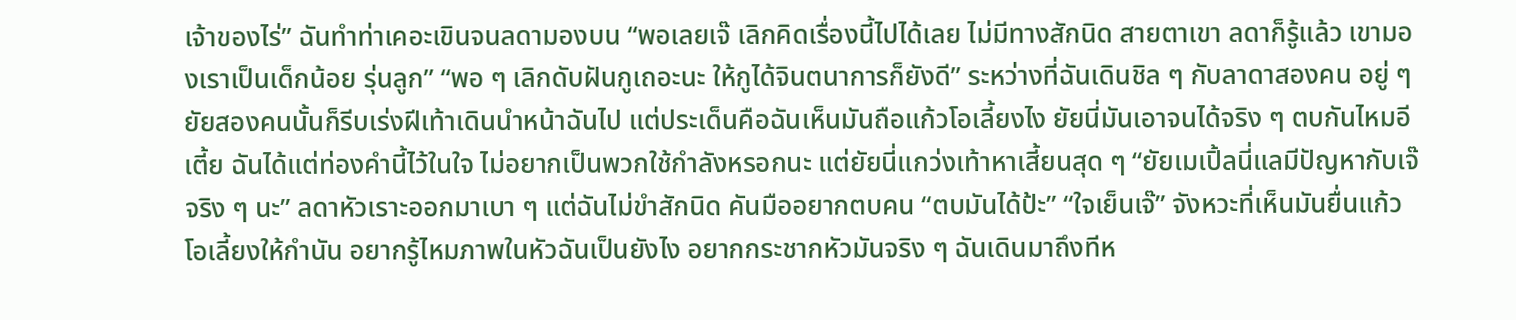เจ้าของไร่” ฉันทำท่าเคอะเขินจนลดามองบน “พอเลยเจ๊ เลิกคิดเรื่องนี้ไปได้เลย ไม่มีทางสักนิด สายตาเขา ลดาก็รู้แล้ว เขามองเราเป็นเด็กน้อย รุ่นลูก” “พอ ๆ เลิกดับฝันกูเถอะนะ ให้กูได้จินตนาการก็ยังดี” ระหว่างที่ฉันเดินชิล ๆ กับลาดาสองคน อยู่ ๆ ยัยสองคนนั้นก็รีบเร่งฝีเท้าเดินนำหน้าฉันไป แต่ประเด็นคือฉันเห็นมันถือแก้วโอเลี้ยงไง ยัยนี่มันเอาจนได้จริง ๆ ตบกันไหมอีเตี้ย ฉันได้แต่ท่องคำนี้ไว้ในใจ ไม่อยากเป็นพวกใช้กำลังหรอกนะ แต่ยัยนี่แกว่งเท้าหาเสี้ยนสุด ๆ “ยัยเมเปิ้ลนี่แลมีปัญหากับเจ๊จริง ๆ นะ” ลดาหัวเราะออกมาเบา ๆ แต่ฉันไม่ขำสักนิด คันมืออยากตบคน “ตบมันได้ป้ะ” “ใจเย็นเจ๊” จังหวะที่เห็นมันยื่นแก้วโอเลี้ยงให้กำนัน อยากรู้ไหมภาพในหัวฉันเป็นยังไง อยากกระชากหัวมันจริง ๆ ฉันเดินมาถึงทีห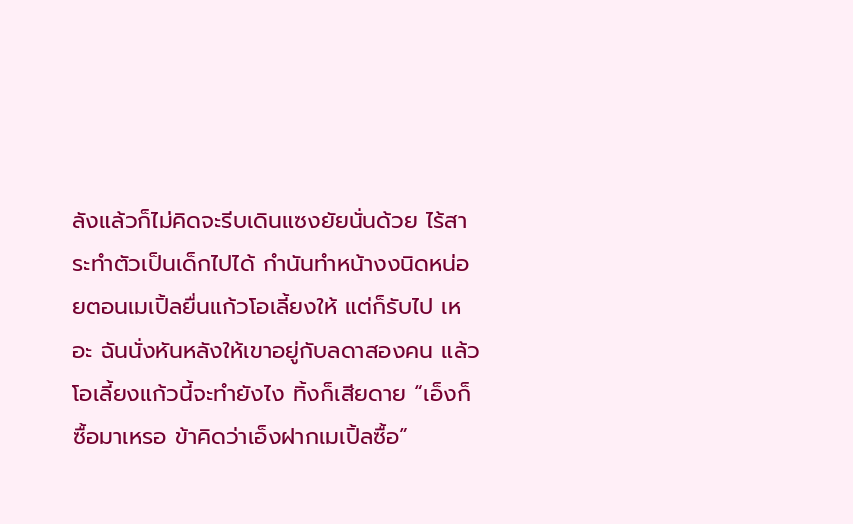ลังแล้วก็ไม่คิดจะรีบเดินแซงยัยนั่นด้วย ไร้สาระทำตัวเป็นเด็กไปได้ กำนันทำหน้างงนิดหน่อยตอนเมเปิ้ลยื่นแก้วโอเลี้ยงให้ แต่ก็รับไป เหอะ ฉันนั่งหันหลังให้เขาอยู่กับลดาสองคน แล้วโอเลี้ยงแก้วนี้จะทำยังไง ทิ้งก็เสียดาย “เอ็งก็ซื้อมาเหรอ ข้าคิดว่าเอ็งฝากเมเปิ้ลซื้อ”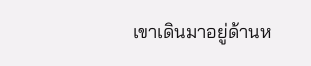เขาเดินมาอยู่ด้านห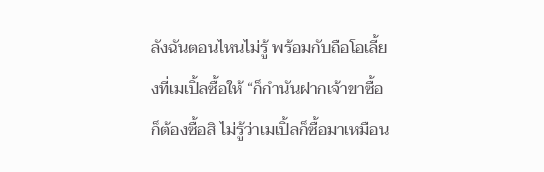ลังฉันตอนไหนไม่รู้ พร้อมกับถือโอเลี้ยงที่เมเปิ้ลซื้อให้ “ก็กำนันฝากเจ้าขาซื้อ ก็ต้องซื้อสิ ไม่รู้ว่าเมเปิ้ลก็ซื้อมาเหมือน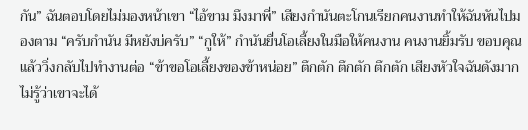กัน” ฉันตอบโดยไม่มองหน้าเขา “ไอ้ขาม มึงมาพี่” เสียงกำนันตะโกนเรียกคนงานทำให้ฉันหันไปมองตาม “ครับกำนัน มีหยังบ่ครับ” “กูให้” กำนันยื่นโอเลี้ยงในมือให้คนงาน คนงานยิ้มรับ ขอบคุณแล้ววิ่งกลับไปทำงานต่อ “ข้าขอโอเลี้ยงของข้าหน่อย” ตึกตัก ตึกตัก ตึกตัก เสียงหัวใจฉันดังมาก ไม่รู้ว่าเขาจะได้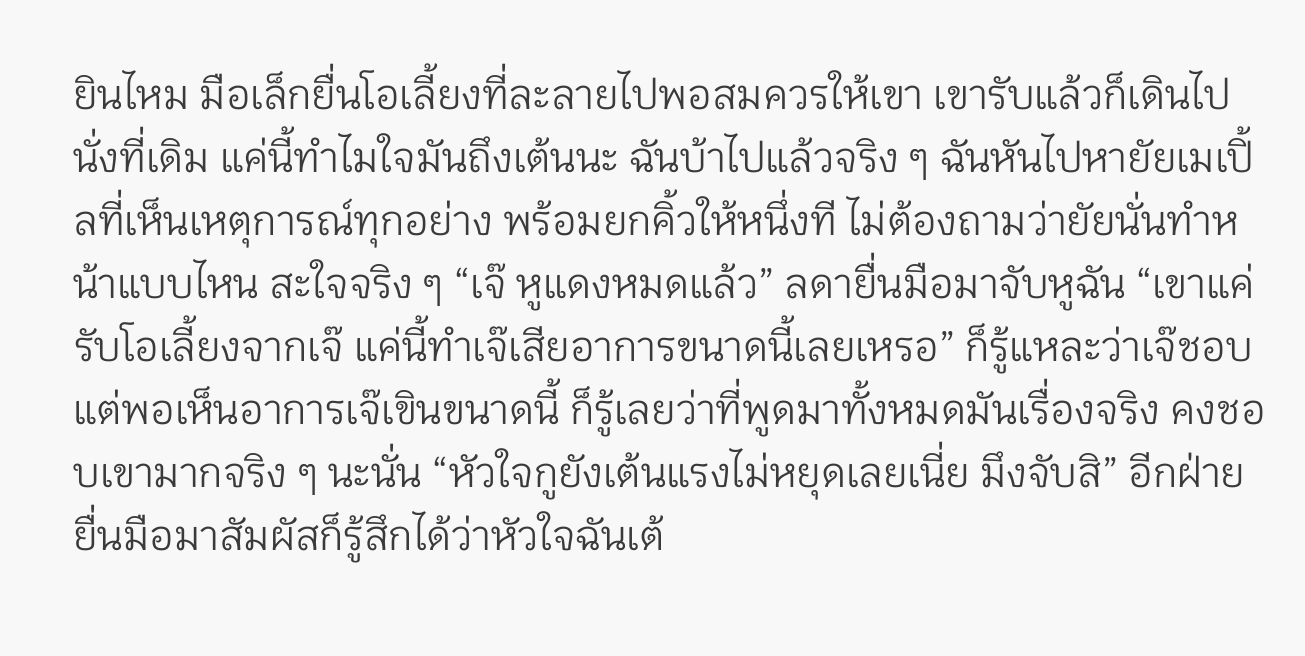ยินไหม มือเล็กยื่นโอเลี้ยงที่ละลายไปพอสมควรให้เขา เขารับแล้วก็เดินไปนั่งที่เดิม แค่นี้ทำไมใจมันถึงเต้นนะ ฉันบ้าไปแล้วจริง ๆ ฉันหันไปหายัยเมเปิ้ลที่เห็นเหตุการณ์ทุกอย่าง พร้อมยกคิ้วให้หนึ่งที ไม่ต้องถามว่ายัยนั่นทำหน้าแบบไหน สะใจจริง ๆ “เจ๊ หูแดงหมดแล้ว” ลดายื่นมือมาจับหูฉัน “เขาแค่รับโอเลี้ยงจากเจ๊ แค่นี้ทำเจ๊เสียอาการขนาดนี้เลยเหรอ” ก็รู้แหละว่าเจ๊ชอบ แต่พอเห็นอาการเจ๊เขินขนาดนี้ ก็รู้เลยว่าที่พูดมาทั้งหมดมันเรื่องจริง คงชอบเขามากจริง ๆ นะนั่น “หัวใจกูยังเต้นแรงไม่หยุดเลยเนี่ย มึงจับสิ” อีกฝ่ายยื่นมือมาสัมผัสก็รู้สึกได้ว่าหัวใจฉันเต้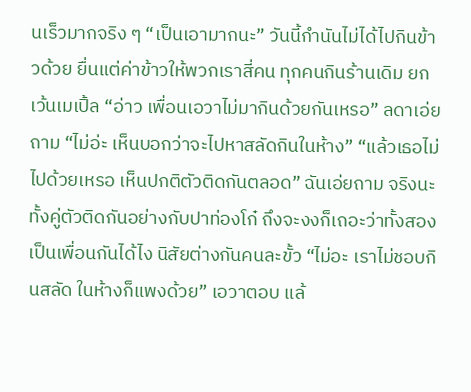นเร็วมากจริง ๆ “เป็นเอามากนะ” วันนี้กำนันไม่ได้ไปกินข้าวด้วย ยื่นแต่ค่าข้าวให้พวกเราสี่คน ทุกคนกินร้านเดิม ยกเว้นเมเปิ้ล “อ่าว เพื่อนเอวาไม่มากินด้วยกันเหรอ” ลดาเอ่ยถาม “ไม่อ่ะ เห็นบอกว่าจะไปหาสลัดกินในห้าง” “แล้วเธอไม่ไปด้วยเหรอ เห็นปกติตัวติดกันตลอด” ฉันเอ่ยถาม จริงนะทั้งคู่ตัวติดกันอย่างกับปาท่องโก๋ ถึงจะงงก็เถอะว่าทั้งสองเป็นเพื่อนกันได้ไง นิสัยต่างกันคนละขั้ว “ไม่อะ เราไม่ชอบกินสลัด ในห้างก็แพงด้วย” เอวาตอบ แล้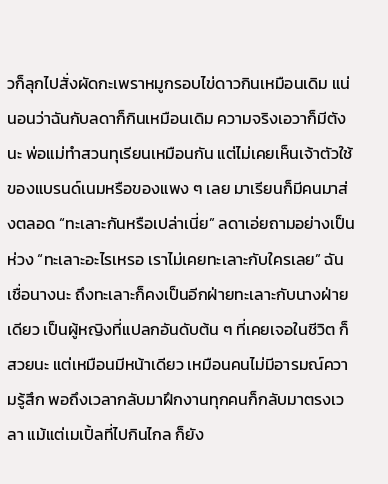วก็ลุกไปสั่งผัดกะเพราหมูกรอบไข่ดาวกินเหมือนเดิม แน่นอนว่าฉันกับลดาก็กินเหมือนเดิม ความจริงเอวาก็มีตังนะ พ่อแม่ทำสวนทุเรียนเหมือนกัน แต่ไม่เคยเห็นเจ้าตัวใช้ของแบรนด์เนมหรือของแพง ๆ เลย มาเรียนก็มีคนมาส่งตลอด “ทะเลาะกันหรือเปล่าเนี่ย” ลดาเอ่ยถามอย่างเป็นห่วง “ทะเลาะอะไรเหรอ เราไม่เคยทะเลาะกับใครเลย” ฉันเชื่อนางนะ ถึงทะเลาะก็คงเป็นอีกฝ่ายทะเลาะกับนางฝ่ายเดียว เป็นผู้หญิงที่แปลกอันดับต้น ๆ ที่เคยเจอในชีวิต ก็สวยนะ แต่เหมือนมีหน้าเดียว เหมือนคนไม่มีอารมณ์ความรู้สึก พอถึงเวลากลับมาฝึกงานทุกคนก็กลับมาตรงเวลา แม้แต่เมเปิ้ลที่ไปกินไกล ก็ยัง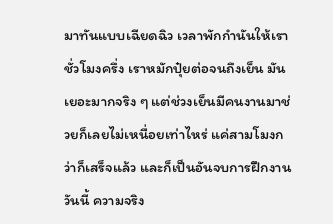มาทันแบบเฉียดฉิว เวลาพักกำนันให้เราชั่วโมงครึ่ง เราหมักปุ๋ยต่อจนถึงเย็น มันเยอะมากจริง ๆ แต่ช่วงเย็นมีคนงานมาช่วยก็เลยไม่เหนื่อยเท่าไหร่ แค่สามโมงกว่าก็เสร็จแล้ว และก็เป็นอันจบการฝึกงานวันนี้ ความจริง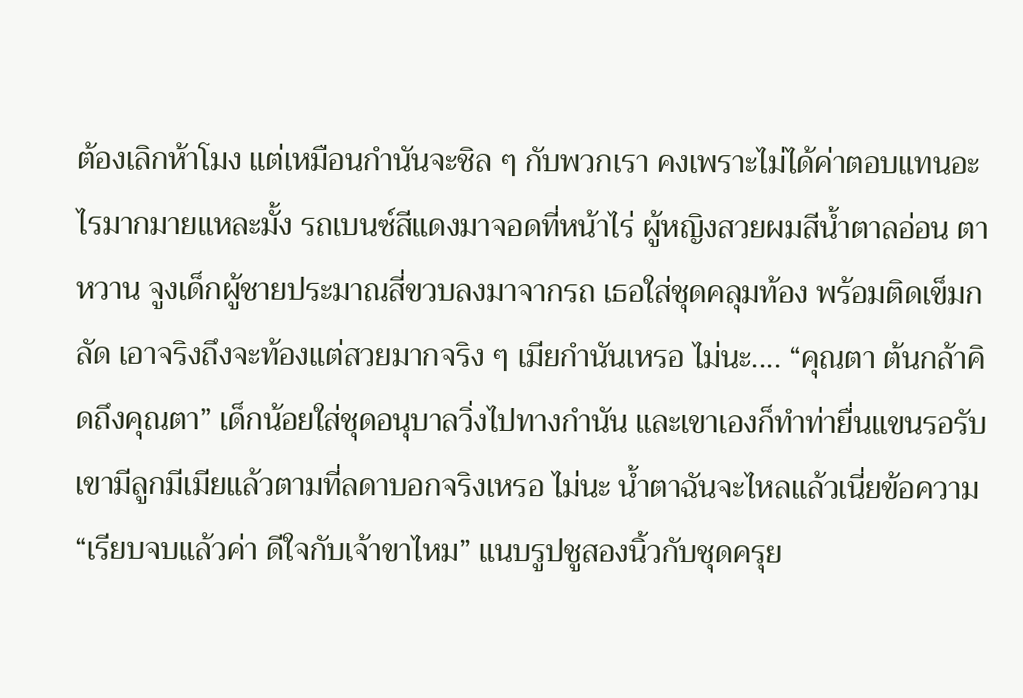ต้องเลิกห้าโมง แต่เหมือนกำนันจะชิล ๆ กับพวกเรา คงเพราะไม่ได้ค่าตอบแทนอะไรมากมายแหละมั้ง รถเบนซ์สีแดงมาจอดที่หน้าไร่ ผู้หญิงสวยผมสีน้ำตาลอ่อน ตาหวาน จูงเด็กผู้ชายประมาณสี่ขวบลงมาจากรถ เธอใส่ชุดคลุมท้อง พร้อมติดเข็มกลัด เอาจริงถึงจะท้องแต่สวยมากจริง ๆ เมียกำนันเหรอ ไม่นะ.... “คุณตา ต้นกล้าคิดถึงคุณตา” เด็กน้อยใส่ชุดอนุบาลวิ่งไปทางกำนัน และเขาเองก็ทำท่ายื่นแขนรอรับ เขามีลูกมีเมียแล้วตามที่ลดาบอกจริงเหรอ ไม่นะ น้ำตาฉันจะไหลแล้วเนี่ยข้อความ“เรียบจบแล้วค่า ดีใจกับเจ้าขาไหม” แนบรูปชูสองนิ้วกับชุดครุย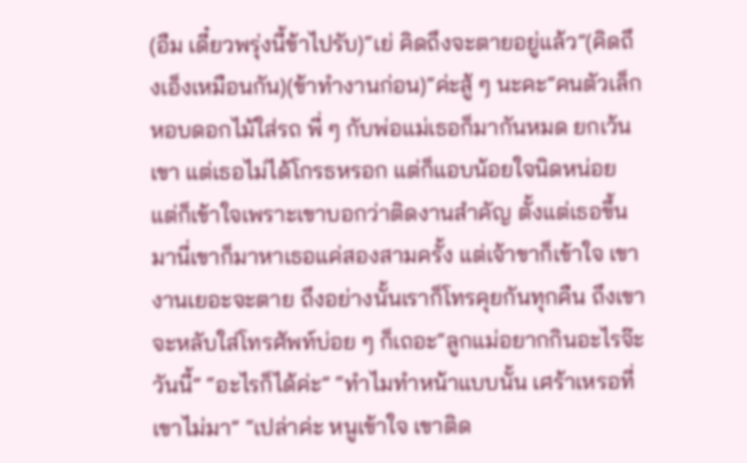(อืม เดี๋ยวพรุ่งนี้ข้าไปรับ)“เย่ คิดถึงจะตายอยู่แล้ว”(คิดถึงเอ็งเหมือนกัน)(ข้าทำงานก่อน)“ค่ะสู้ ๆ นะคะ”คนตัวเล็กหอบดอกไม้ใส่รถ พี่ ๆ กับพ่อแม่เธอก็มากันหมด ยกเว้นเขา แต่เธอไม่ได้โกรธหรอก แต่ก็แอบน้อยใจนิดหน่อย แต่ก็เข้าใจเพราะเขาบอกว่าติดงานสำคัญ ตั้งแต่เธอขึ้นมานี่เขาก็มาหาเธอแค่สองสามครั้ง แต่เจ้าขาก็เข้าใจ เขางานเยอะจะตาย ถึงอย่างนั้นเราก็โทรคุยกันทุกคืน ถึงเขาจะหลับใส่โทรศัพท์บ่อย ๆ ก็เถอะ“ลูกแม่อยากกินอะไรจ๊ะวันนี้” “อะไรก็ได้ค่ะ” “ทำไมทำหน้าแบบนั้น เศร้าเหรอที่เขาไม่มา” “เปล่าค่ะ หนูเข้าใจ เขาติด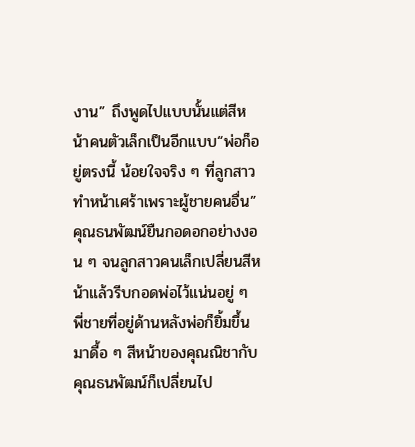งาน” ถึงพูดไปแบบนั้นแต่สีหน้าคนตัวเล็กเป็นอีกแบบ“พ่อก็อยู่ตรงนี้ น้อยใจจริง ๆ ที่ลูกสาวทำหน้าเศร้าเพราะผู้ชายคนอื่น” คุณธนพัฒน์ยืนกอดอกอย่างงอน ๆ จนลูกสาวคนเล็กเปลี่ยนสีหน้าแล้วรีบกอดพ่อไว้แน่นอยู่ ๆ พี่ชายที่อยู่ด้านหลังพ่อก็ยิ้มขึ้นมาดื้อ ๆ สีหน้าของคุณณิชากับคุณธนพัฒน์ก็เปลี่ยนไป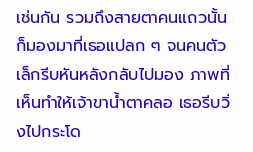เช่นกัน รวมถึงสายตาคนแถวนั้นก็มองมาที่เธอแปลก ๆ จนคนตัวเล็กรีบหันหลังกลับไปมอง ภาพที่เห็นทำให้เจ้าขาน้ำตาคลอ เธอรีบวิ่งไปกระโด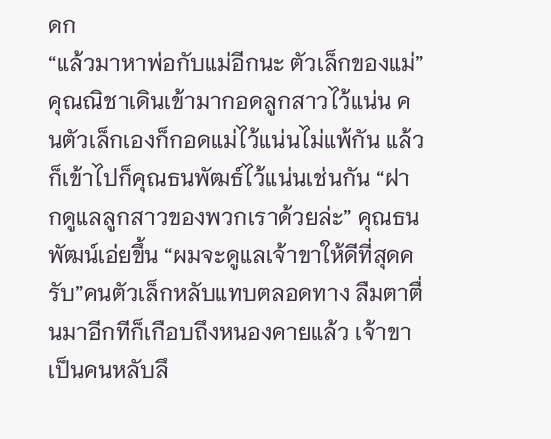ดก
“แล้วมาหาพ่อกับแม่อีกนะ ตัวเล็กของแม่” คุณณิชาเดินเข้ามากอดลูกสาวไว้แน่น คนตัวเล็กเองก็กอดแม่ไว้แน่นไม่แพ้กัน แล้วก็เข้าไปก็คุณธนพัฒธ์ไว้แน่นเช่นกัน “ฝากดูแลลูกสาวของพวกเราด้วยล่ะ” คุณธนพัฒน์เอ่ยขึ้น “ผมจะดูแลเจ้าขาให้ดีที่สุดครับ”คนตัวเล็กหลับแทบตลอดทาง ลืมตาตื่นมาอีกทีก็เกือบถึงหนองคายแล้ว เจ้าขาเป็นคนหลับลึ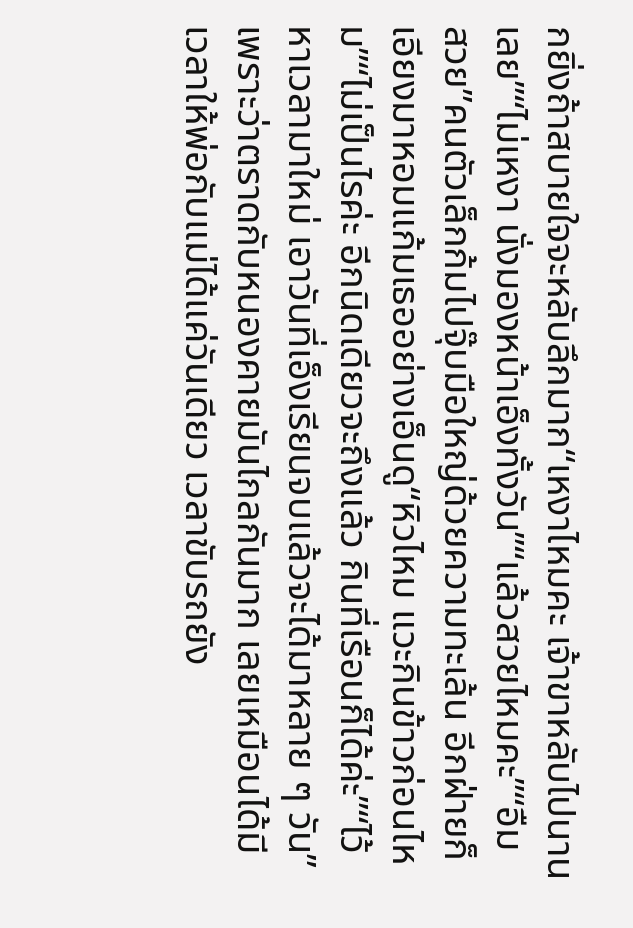กยิ่งถ้าสบายใจจะหลับลึกมาก“เหงาไหมคะ เจ้าขาหลับไปนานเลย”“ไม่เหงา นั่งมองหน้าเอ็งทั้งวัน”“แล้วสวยไหมคะ”“อืม สวย”คนตัวเล็กก้มไปจุ๊บมือใหญ่ด้วยความทะเล้น อีกฝ่ายก็เอียงมาหอมแก้มเธออย่างเอ็นดู“หิวไหม แวะกินข้าวก่อนไหม”“ไม่เป็นไรค่ะ อีกนิดเดียวจะถึงแล้ว กินที่เรือนก็ได้ค่ะ”“ไว้หาเวลามาใหม่ เอาวันที่เอ็งเรียนจบแล้วจะได้มาหลาย ๆ วัน” เพราะว่าตราดกับหนองคายมันไกลกันมาก เลยเหมือนได้มีเวลาให้พ่อกับแม่ได้แค่วันเดียว เวลาขับรถยัง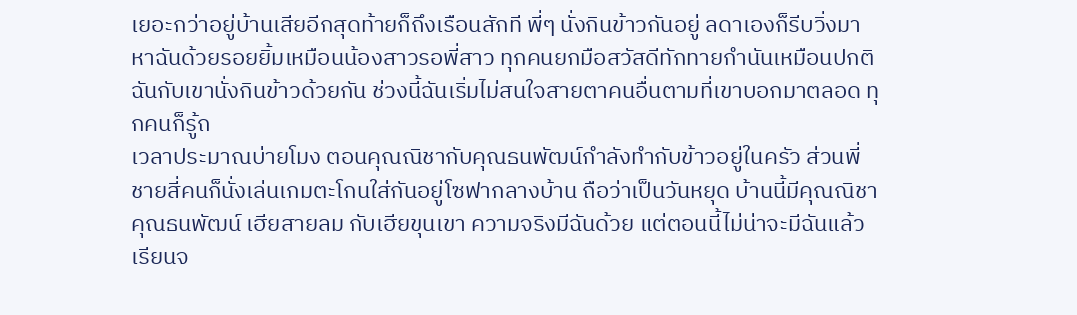เยอะกว่าอยู่บ้านเสียอีกสุดท้ายก็ถึงเรือนสักที พี่ๆ นั่งกินข้าวกันอยู่ ลดาเองก็รีบวิ่งมาหาฉันด้วยรอยยิ้มเหมือนน้องสาวรอพี่สาว ทุกคนยกมือสวัสดีทักทายกำนันเหมือนปกติ ฉันกับเขานั่งกินข้าวด้วยกัน ช่วงนี้ฉันเริ่มไม่สนใจสายตาคนอื่นตามที่เขาบอกมาตลอด ทุกคนก็รู้ถ
เวลาประมาณบ่ายโมง ตอนคุณณิชากับคุณธนพัฒน์กำลังทำกับข้าวอยู่ในครัว ส่วนพี่ชายสี่คนก็นั่งเล่นเกมตะโกนใส่กันอยู่โซฟากลางบ้าน ถือว่าเป็นวันหยุด บ้านนี้มีคุณณิชา คุณธนพัฒน์ เฮียสายลม กับเฮียขุนเขา ความจริงมีฉันด้วย แต่ตอนนี้ไม่น่าจะมีฉันแล้ว เรียนจ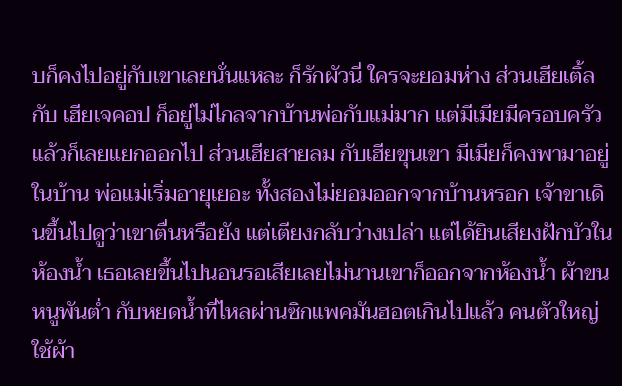บก็คงไปอยู่กับเขาเลยนั่นแหละ ก็รักผัวนี่ ใครจะยอมห่าง ส่วนเฮียเติ้ลกับ เฮียเจคอป ก็อยู่ไม่ไกลจากบ้านพ่อกับแม่มาก แต่มีเมียมีครอบครัวแล้วก็เลยแยกออกไป ส่วนเฮียสายลม กับเฮียขุนเขา มีเมียก็คงพามาอยู่ในบ้าน พ่อแม่เริ่มอายุเยอะ ทั้งสองไม่ยอมออกจากบ้านหรอก เจ้าขาเดินขึ้นไปดูว่าเขาตื่นหรือยัง แต่เตียงกลับว่างเปล่า แต่ได้ยินเสียงฝักบัวในห้องน้ำ เธอเลยขึ้นไปนอนรอเสียเลยไม่นานเขาก็ออกจากห้องน้ำ ผ้าขนหนูพันต่ำ กับหยดน้ำที่ไหลผ่านซิกแพคมันฮอตเกินไปแล้ว คนตัวใหญ่ใช้ผ้า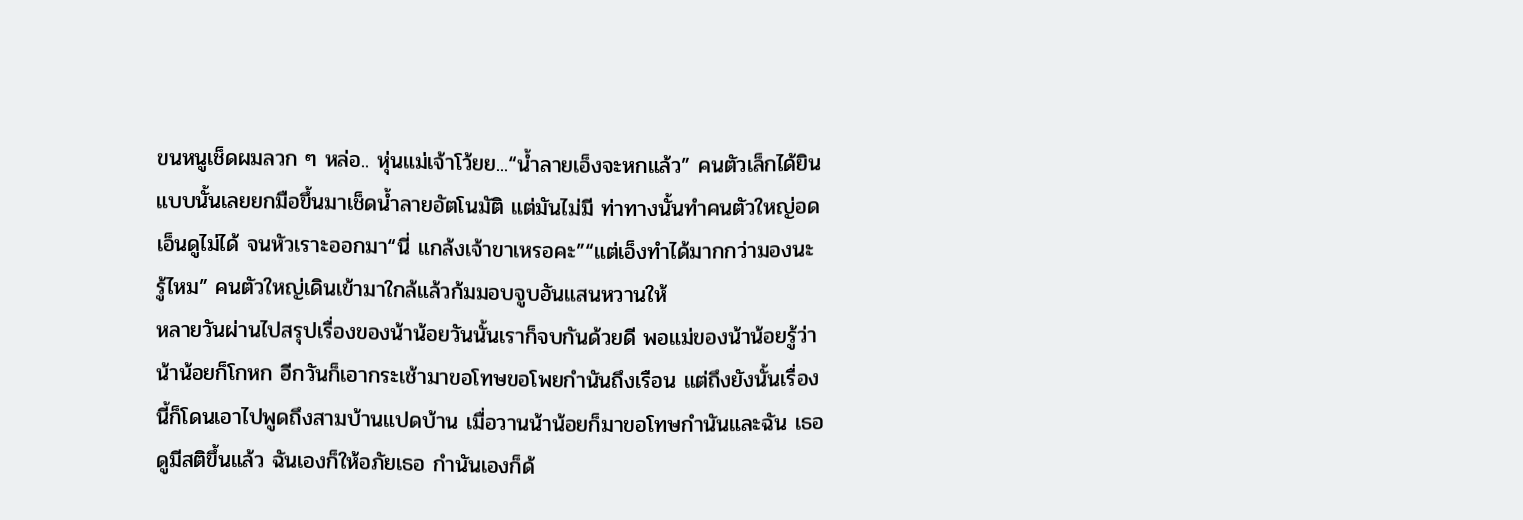ขนหนูเช็ดผมลวก ๆ หล่อ.. หุ่นแม่เจ้าโว้ยย...“น้ำลายเอ็งจะหกแล้ว” คนตัวเล็กได้ยินแบบนั้นเลยยกมือขึ้นมาเช็ดน้ำลายอัตโนมัติ แต่มันไม่มี ท่าทางนั้นทำคนตัวใหญ่อดเอ็นดูไม่ได้ จนหัวเราะออกมา“นี่ แกล้งเจ้าขาเหรอคะ”“แต่เอ็งทำได้มากกว่ามองนะ รู้ไหม” คนตัวใหญ่เดินเข้ามาใกล้แล้วก้มมอบจูบอันแสนหวานให้
หลายวันผ่านไปสรุปเรื่องของน้าน้อยวันนั้นเราก็จบกันด้วยดี พอแม่ของน้าน้อยรู้ว่าน้าน้อยก็โกหก อีกวันก็เอากระเช้ามาขอโทษขอโพยกำนันถึงเรือน แต่ถึงยังนั้นเรื่องนี้ก็โดนเอาไปพูดถึงสามบ้านแปดบ้าน เมื่อวานน้าน้อยก็มาขอโทษกำนันและฉัน เธอดูมีสติขึ้นแล้ว ฉันเองก็ให้อภัยเธอ กำนันเองก็ด้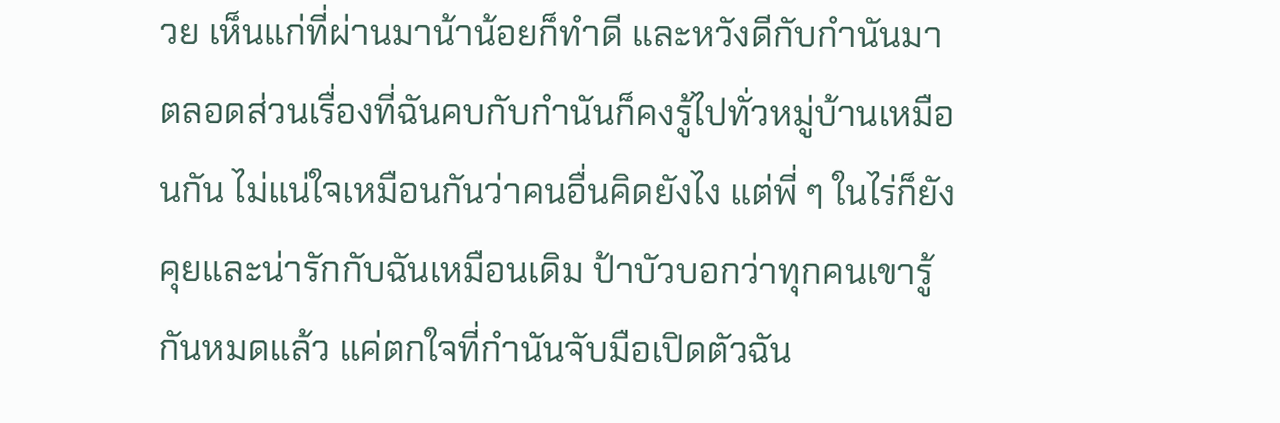วย เห็นแก่ที่ผ่านมาน้าน้อยก็ทำดี และหวังดีกับกำนันมาตลอดส่วนเรื่องที่ฉันคบกับกำนันก็คงรู้ไปทั่วหมู่บ้านเหมือนกัน ไม่แน่ใจเหมือนกันว่าคนอื่นคิดยังไง แต่พี่ ๆ ในไร่ก็ยังคุยและน่ารักกับฉันเหมือนเดิม ป้าบัวบอกว่าทุกคนเขารู้กันหมดแล้ว แค่ตกใจที่กำนันจับมือเปิดตัวฉัน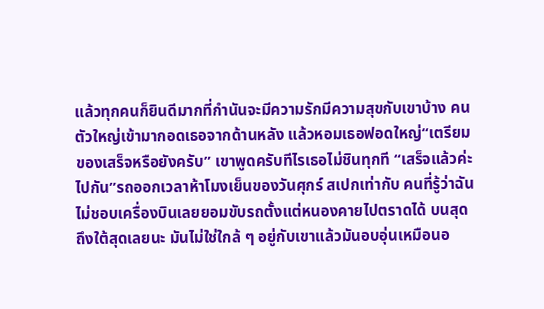แล้วทุกคนก็ยินดีมากที่กำนันจะมีความรักมีความสุขกับเขาบ้าง คนตัวใหญ่เข้ามากอดเธอจากด้านหลัง แล้วหอมเธอฟอดใหญ่“เตรียมของเสร็จหรือยังครับ” เขาพูดครับทีไรเธอไม่ชินทุกที “เสร็จแล้วค่ะ ไปกัน”รถออกเวลาห้าโมงเย็นของวันศุกร์ สเปกเท่ากับ คนที่รู้ว่าฉันไม่ชอบเครื่องบินเลยยอมขับรถตั้งแต่หนองคายไปตราดได้ บนสุดถึงใต้สุดเลยนะ มันไม่ใช่ใกล้ ๆ อยู่กับเขาแล้วมันอบอุ่นเหมือนอ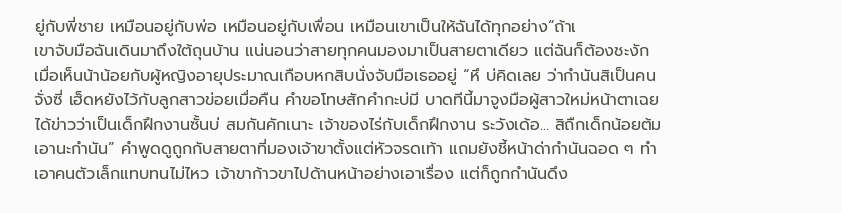ยู่กับพี่ชาย เหมือนอยู่กับพ่อ เหมือนอยู่กับเพื่อน เหมือนเขาเป็นให้ฉันได้ทุกอย่าง“ถ้าเ
เขาจับมือฉันเดินมาถึงใต้ถุนบ้าน แน่นอนว่าสายทุกคนมองมาเป็นสายตาเดียว แต่ฉันก็ต้องชะงัก เมื่อเห็นน้าน้อยกับผู้หญิงอายุประมาณเกือบหกสิบนั่งจับมือเธออยู่ “หึ บ่คิดเลย ว่ากำนันสิเป็นคนจั่งซี่ เฮ็ดหยังไว้กับลูกสาวข่อยเมื่อคืน คำขอโทษสักคำกะบ่มี บาดทีนี้มาจูงมือผู้สาวใหม่หน้าตาเฉย ได้ข่าวว่าเป็นเด็กฝึกงานซั้นบ่ สมกันคักเนาะ เจ้าของไร่กับเด็กฝึกงาน ระวังเด้อ... สิถืกเด็กน้อยต้มเอานะกำนัน” คำพูดดูถูกกับสายตาที่มองเจ้าขาตั้งแต่หัวจรดเท้า แถมยังชี้หน้าด่ากำนันฉอด ๆ ทำเอาคนตัวเล็กแทบทนไม่ไหว เจ้าขาก้าวขาไปด้านหน้าอย่างเอาเรื่อง แต่ก็ถูกกำนันดึง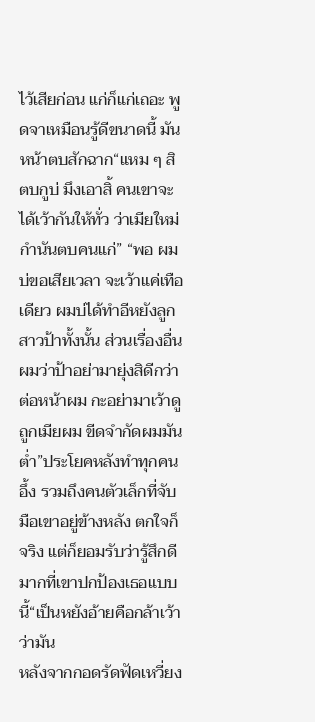ไว้เสียก่อน แก่ก็แก่เถอะ พูดจาเหมือนรู้ดีขนาดนี้ มันหน้าตบสักฉาก“แหม ๆ สิตบกูบ่ มึงเอาสิ้ คนเขาจะได้เว้ากันให้ทั่ว ว่าเมียใหม่กำนันตบคนแก่” “พอ ผมบ่ขอเสียเวลา จะเว้าแค่เทือเดียว ผมบ่ได้ทำอีหยังลูกสาวป้าทั้งนั้น ส่วนเรื่องอื่น ผมว่าป้าอย่ามายุ่งสิดีกว่า ต่อหน้าผม กะอย่ามาเว้าดูถูกเมียผม ขีดจำกัดผมมันต่ำ”ประโยคหลังทำทุกคนอึ้ง รวมถึงคนตัวเล็กที่จับมือเขาอยู่ข้างหลัง ตกใจก็จริง แต่ก็ยอมรับว่ารู้สึกดีมากที่เขาปกป้องเธอแบบนี้“เป็นหยังอ้ายคือกล้าเว้าว่ามัน
หลังจากกอดรัดฟัดเหวี่ยง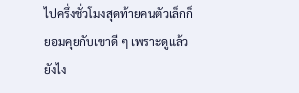ไปครึ่งชั่วโมงสุดท้ายคนตัวเล็กก็ยอมคุยกับเขาดี ๆ เพราะดูแล้วยังไง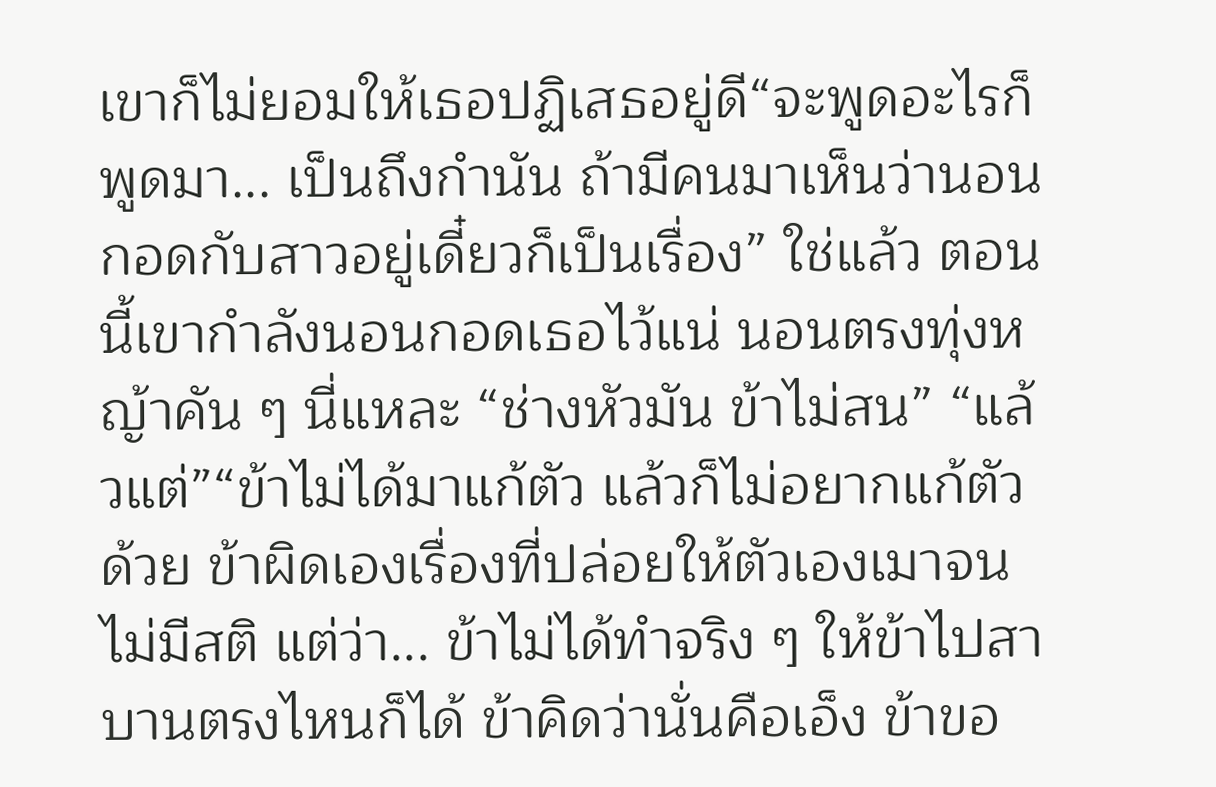เขาก็ไม่ยอมให้เธอปฏิเสธอยู่ดี“จะพูดอะไรก็พูดมา... เป็นถึงกำนัน ถ้ามีคนมาเห็นว่านอนกอดกับสาวอยู่เดี๋ยวก็เป็นเรื่อง” ใช่แล้ว ตอนนี้เขากำลังนอนกอดเธอไว้แน่ นอนตรงทุ่งหญ้าคัน ๆ นี่แหละ “ช่างหัวมัน ข้าไม่สน” “แล้วแต่”“ข้าไม่ได้มาแก้ตัว แล้วก็ไม่อยากแก้ตัวด้วย ข้าผิดเองเรื่องที่ปล่อยให้ตัวเองเมาจนไม่มีสติ แต่ว่า... ข้าไม่ได้ทำจริง ๆ ให้ข้าไปสาบานตรงไหนก็ได้ ข้าคิดว่านั่นคือเอ็ง ข้าขอ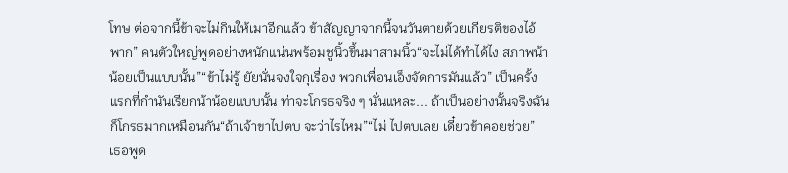โทษ ต่อจากนี้ข้าจะไม่กินให้เมาอีกแล้ว ข้าสัญญาจากนี้จนวันตายด้วยเกียรติของไอ้พาก” คนตัวใหญ่พูดอย่างหนักแน่นพร้อมชูนิ้วขึ้นมาสามนิ้ว“จะไม่ได้ทำได้ไง สภาพน้าน้อยเป็นแบบนั้น”“ข้าไม่รู้ ยัยนั่นจงใจกุเรื่อง พวกเพื่อนเอ็งจัดการมันแล้ว” เป็นครั้งแรกที่กำนันเรียกน้าน้อยแบบนั้น ท่าจะโกรธจริง ๆ นั่นแหละ... ถ้าเป็นอย่างนั้นจริงฉันก็โกรธมากเหมือนกัน“ถ้าเจ้าขาไปตบ จะว่าไรไหม”“ไม่ ไปตบเลย เดี๋ยวข้าคอยช่วย” เธอพูด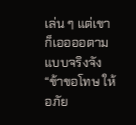เล่น ๆ แต่เขาก็เออออตามแบบจริงจัง“ข้าขอโทษ ให้อภัย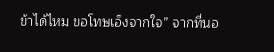ข้าได้ไหม ขอโทษเอ็งจากใจ” จากที่นอ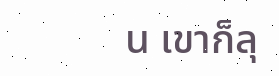น เขาก็ลุ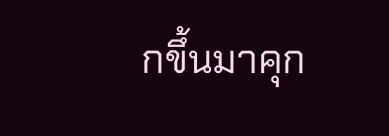กขึ้นมาคุก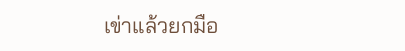เข่าแล้วยกมือ